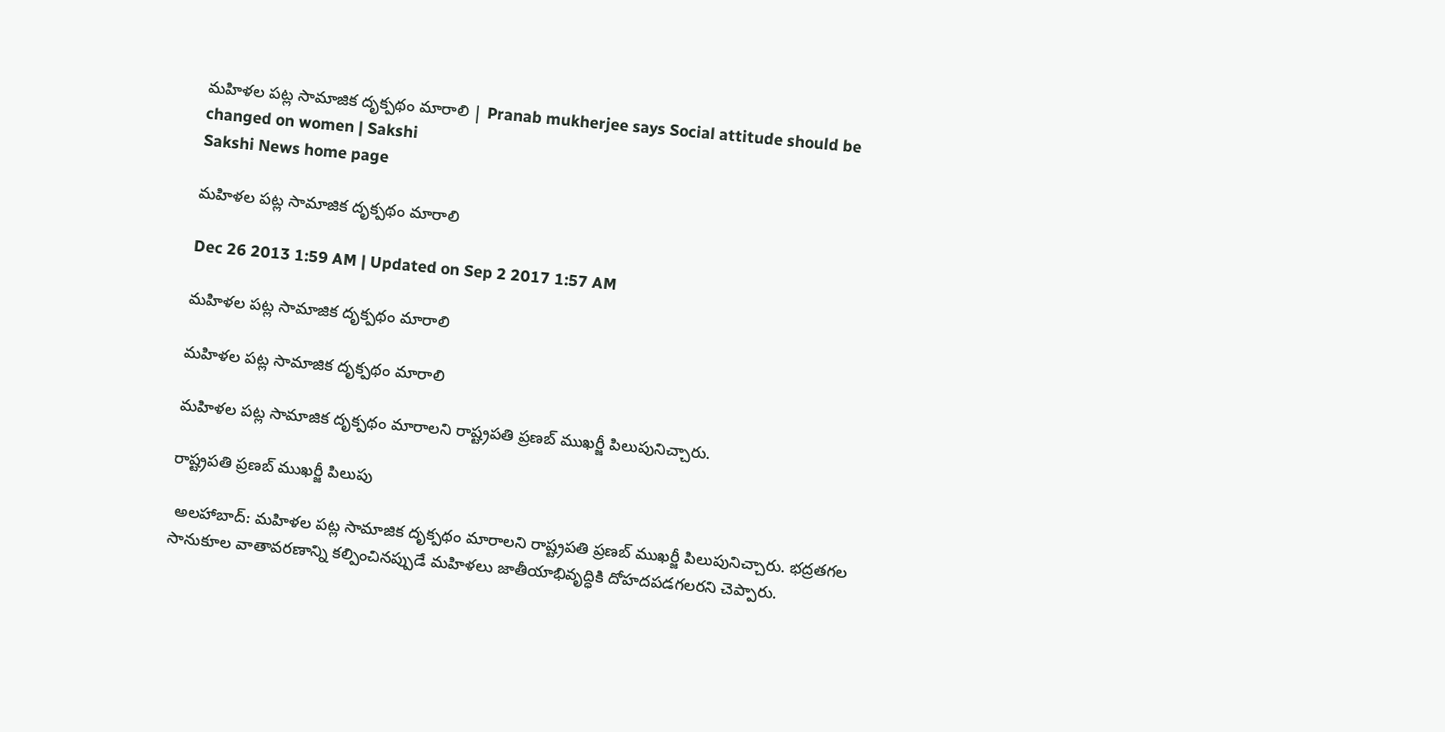మహిళల పట్ల సామాజిక దృక్పథం మారాలి | Pranab mukherjee says Social attitude should be changed on women | Sakshi
Sakshi News home page

మహిళల పట్ల సామాజిక దృక్పథం మారాలి

Dec 26 2013 1:59 AM | Updated on Sep 2 2017 1:57 AM

మహిళల పట్ల సామాజిక దృక్పథం మారాలి

మహిళల పట్ల సామాజిక దృక్పథం మారాలి

మహిళల పట్ల సామాజిక దృక్పథం మారాలని రాష్ట్రపతి ప్రణబ్ ముఖర్జీ పిలుపునిచ్చారు.

రాష్ట్రపతి ప్రణబ్ ముఖర్జీ పిలుపు

 అలహాబాద్: మహిళల పట్ల సామాజిక దృక్పథం మారాలని రాష్ట్రపతి ప్రణబ్ ముఖర్జీ పిలుపునిచ్చారు. భద్రతగల సానుకూల వాతావరణాన్ని కల్పించినప్పుడే మహిళలు జాతీయాభివృద్ధికి దోహదపడగలరని చెప్పారు.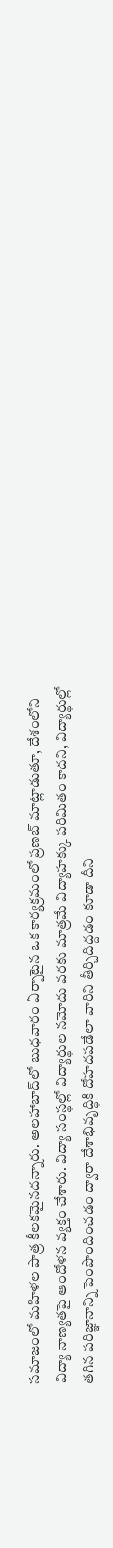సమాజంలో మహిళల పాత్ర కీలకమైనదన్నారు. అలహాబాద్‌లో బుధవారం ఏర్పాటైన ఒక కార్యక్రమంలో ప్రణబ్ మాట్లాడుతూ, దేశంలోని విద్యా నాణ్యతపై ఆందోళన వ్యక్తం చేశారు. విద్యా సంస్థల్లో విద్యార్థుల నమోదు వరకు మాత్రమే విద్యాహక్కు పరిమితం కాదని, విద్యార్థుల్లో తగిన పరిజ్ఞానాన్ని పెంపొందించడం ద్వారా దేశాభివృద్ధికి దోహదపడేలా వారిని తీర్చిదిద్దడం కూడా దీని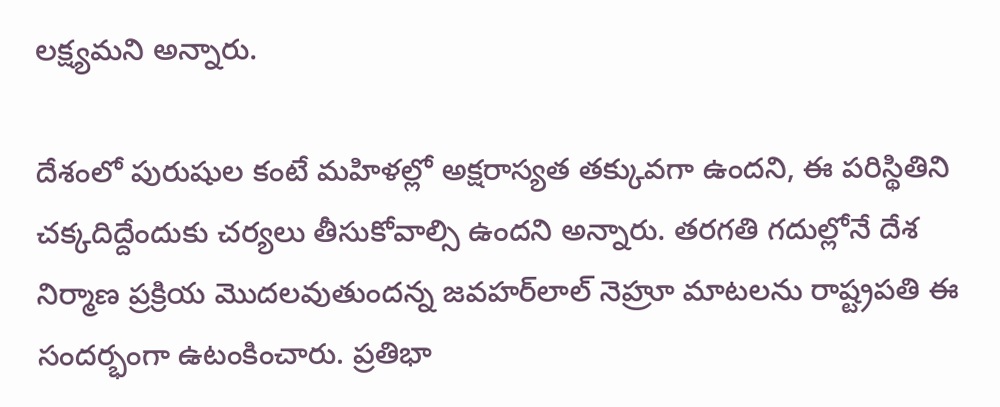లక్ష్యమని అన్నారు.

దేశంలో పురుషుల కంటే మహిళల్లో అక్షరాస్యత తక్కువగా ఉందని, ఈ పరిస్థితిని చక్కదిద్దేందుకు చర్యలు తీసుకోవాల్సి ఉందని అన్నారు. తరగతి గదుల్లోనే దేశ నిర్మాణ ప్రక్రియ మొదలవుతుందన్న జవహర్‌లాల్ నెహ్రూ మాటలను రాష్ట్రపతి ఈ సందర్భంగా ఉటంకించారు. ప్రతిభా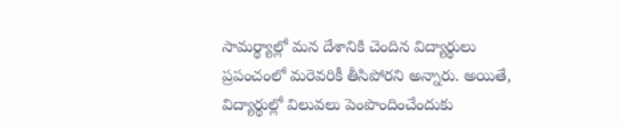సామర్థ్యాల్లో మన దేశానికి చెందిన విద్యార్థులు ప్రపంచంలో మరెవరికీ తీసిపోరని అన్నారు. అయితే, విద్యార్థుల్లో విలువలు పెంపొందించేందుకు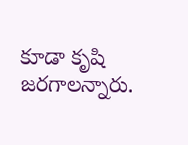కూడా కృషి జరగాలన్నారు.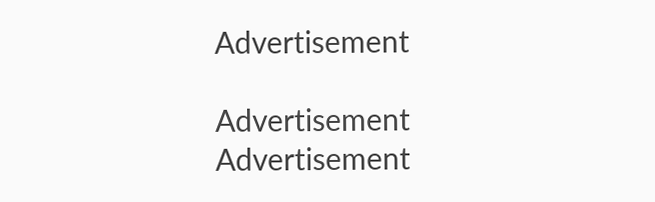Advertisement

Advertisement
Advertisement